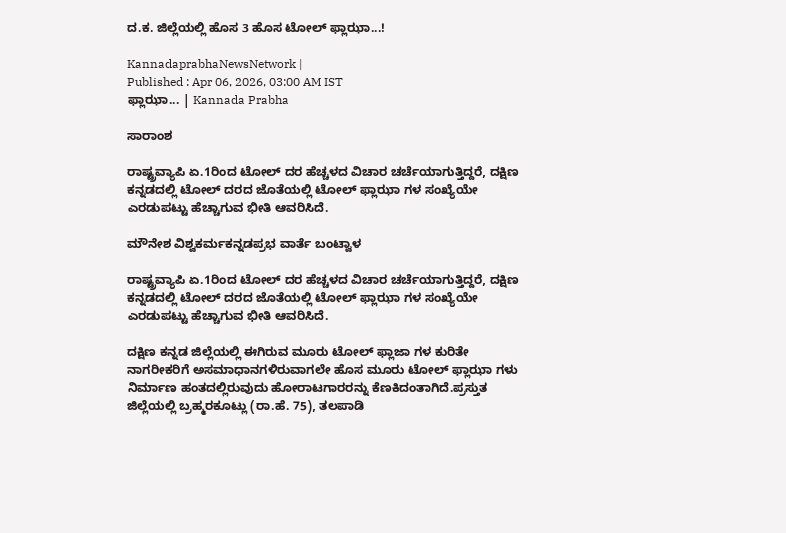ದ.ಕ. ಜಿಲ್ಲೆಯಲ್ಲಿ ಹೊಸ 3 ಹೊಸ ಟೋಲ್ ಫ್ಲಾಝಾ...!

KannadaprabhaNewsNetwork |
Published : Apr 06, 2026, 03:00 AM IST
ಫ್ಲಾಝಾ... | Kannada Prabha

ಸಾರಾಂಶ

ರಾಷ್ಟ್ರವ್ಯಾಪಿ ಏ.1ರಿಂದ ಟೋಲ್ ದರ ಹೆಚ್ಚಳದ ವಿಚಾರ ಚರ್ಚೆಯಾಗುತ್ತಿದ್ದರೆ, ದಕ್ಷಿಣ ಕನ್ನಡದಲ್ಲಿ ಟೋಲ್ ದರದ ಜೊತೆಯಲ್ಲಿ ಟೋಲ್ ಫ್ಲಾಝಾ ಗಳ ಸಂಖ್ಯೆಯೇ ಎರಡುಪಟ್ಟು ಹೆಚ್ಚಾಗುವ ಭೀತಿ ಆವರಿಸಿದೆ.

ಮೌನೇಶ ವಿಶ್ವಕರ್ಮಕನ್ನಡಪ್ರಭ ವಾರ್ತೆ ಬಂಟ್ವಾಳ

ರಾಷ್ಟ್ರವ್ಯಾಪಿ ಏ.1ರಿಂದ ಟೋಲ್ ದರ ಹೆಚ್ಚಳದ ವಿಚಾರ ಚರ್ಚೆಯಾಗುತ್ತಿದ್ದರೆ, ದಕ್ಷಿಣ ಕನ್ನಡದಲ್ಲಿ ಟೋಲ್ ದರದ ಜೊತೆಯಲ್ಲಿ ಟೋಲ್ ಫ್ಲಾಝಾ ಗಳ ಸಂಖ್ಯೆಯೇ ಎರಡುಪಟ್ಟು ಹೆಚ್ಚಾಗುವ ಭೀತಿ ಆವರಿಸಿದೆ.

ದಕ್ಷಿಣ ಕನ್ನಡ ಜಿಲ್ಲೆಯಲ್ಲಿ ಈಗಿರುವ ಮೂರು ಟೋಲ್ ಫ್ಲಾಜಾ ಗಳ ಕುರಿತೇ ನಾಗರೀಕರಿಗೆ ಅಸಮಾಧಾನಗಳಿರುವಾಗಲೇ ಹೊಸ ಮೂರು ಟೋಲ್ ಫ್ಲಾಝಾ ಗಳು ನಿರ್ಮಾಣ ಹಂತದಲ್ಲಿರುವುದು ಹೋರಾಟಗಾರರನ್ನು ಕೆಣಕಿದಂತಾಗಿದೆ.ಪ್ರಸ್ತುತ ಜಿಲ್ಲೆಯಲ್ಲಿ ಬ್ರಹ್ಮರಕೂಟ್ಲು (ರಾ.ಹೆ. 75), ತಲಪಾಡಿ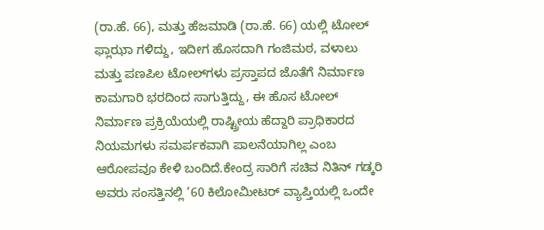(ರಾ.ಹೆ. 66), ಮತ್ತು ಹೆಜಮಾಡಿ (ರಾ.ಹೆ. 66) ಯಲ್ಲಿ ಟೋಲ್ ಫ್ಲಾಝಾ ಗಳಿದ್ದು, ಇದೀಗ ಹೊಸದಾಗಿ ಗಂಜಿಮಠ, ವಳಾಲು ಮತ್ತು ಪಣಪಿಲ ಟೋಲ್‌ಗಳು ಪ್ರಸ್ತಾಪದ ಜೊತೆಗೆ ನಿರ್ಮಾಣ ಕಾಮಗಾರಿ ಭರದಿಂದ ಸಾಗುತ್ತಿದ್ದು, ಈ ಹೊಸ ಟೋಲ್ ನಿರ್ಮಾಣ ಪ್ರಕ್ರಿಯೆಯಲ್ಲಿ ರಾಷ್ಟ್ರೀಯ ಹೆದ್ದಾರಿ ಪ್ರಾಧಿಕಾರದ ನಿಯಮಗಳು ಸಮರ್ಪಕವಾಗಿ ಪಾಲನೆಯಾಗಿಲ್ಲ ಎಂಬ ಆರೋಪವೂ ಕೇಳಿ ಬಂದಿದೆ.ಕೇಂದ್ರ ಸಾರಿಗೆ ಸಚಿವ ನಿತಿನ್ ಗಡ್ಕರಿ ಅವರು ಸಂಸತ್ತಿನಲ್ಲಿ ‘60 ಕಿಲೋಮೀಟರ್ ವ್ಯಾಪ್ತಿಯಲ್ಲಿ ಒಂದೇ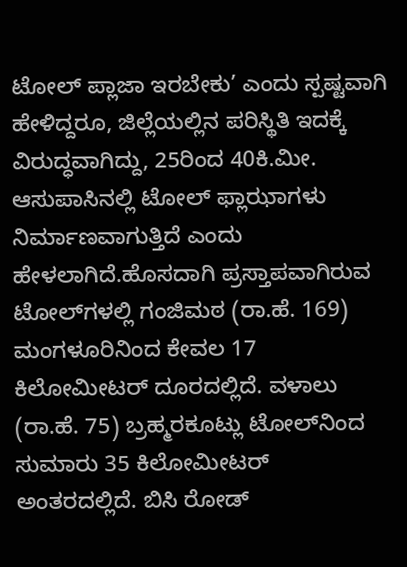ಟೋಲ್ ಪ್ಲಾಜಾ ಇರಬೇಕು’ ಎಂದು ಸ್ಪಷ್ಟವಾಗಿ ಹೇಳಿದ್ದರೂ, ಜಿಲ್ಲೆಯಲ್ಲಿನ ಪರಿಸ್ಥಿತಿ ಇದಕ್ಕೆ ವಿರುದ್ಧವಾಗಿದ್ದು, 25ರಿಂದ 40ಕಿ.ಮೀ‌. ಆಸುಪಾಸಿನಲ್ಲಿ ಟೋಲ್ ಫ್ಲಾಝಾಗಳು ನಿರ್ಮಾಣವಾಗುತ್ತಿದೆ ಎಂದು ಹೇಳಲಾಗಿದೆ.ಹೊಸದಾಗಿ ಪ್ರಸ್ತಾಪವಾಗಿರುವ ಟೋಲ್‌ಗಳಲ್ಲಿ ಗಂಜಿಮಠ (ರಾ.ಹೆ. 169) ಮಂಗಳೂರಿನಿಂದ ಕೇವಲ 17 ಕಿಲೋಮೀಟರ್ ದೂರದಲ್ಲಿದೆ. ವಳಾಲು (ರಾ.ಹೆ. 75) ಬ್ರಹ್ಮರಕೂಟ್ಲು ಟೋಲ್‌ನಿಂದ ಸುಮಾರು 35 ಕಿಲೋಮೀಟರ್ ಅಂತರದಲ್ಲಿದೆ. ಬಿಸಿ ರೋಡ್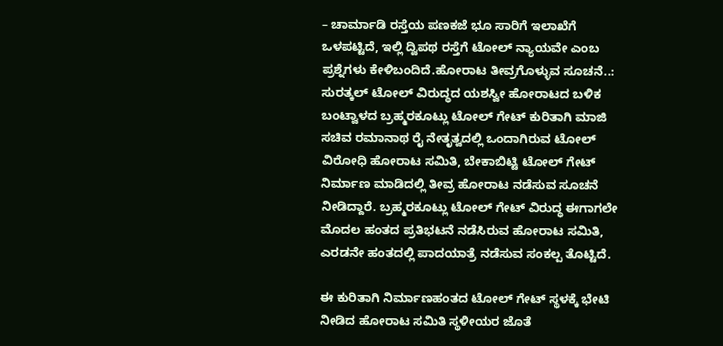– ಚಾರ್ಮಾಡಿ ರಸ್ತೆಯ ಪಣಕಜೆ ಭೂ ಸಾರಿಗೆ ಇಲಾಖೆಗೆ ಒಳಪಟ್ಟಿದೆ, ಇಲ್ಲಿ ದ್ವಿಪಥ ರಸ್ತೆಗೆ ಟೋಲ್ ನ್ಯಾಯವೇ ಎಂಬ ಪ್ರಶ್ನೆಗಳು ಕೇಳಿಬಂದಿದೆ.ಹೋರಾಟ ತೀವ್ರಗೊಳ್ಳುವ ಸೂಚನೆ..: ಸುರತ್ಕಲ್ ಟೋಲ್ ವಿರುದ್ಧದ ಯಶಸ್ವೀ ಹೋರಾಟದ ಬಳಿಕ ಬಂಟ್ವಾಳದ ಬ್ರಹ್ಮರಕೂಟ್ಲು ಟೋಲ್ ಗೇಟ್ ಕುರಿತಾಗಿ ಮಾಜಿ ಸಚಿವ ರಮಾನಾಥ ರೈ ನೇತೃತ್ವದಲ್ಲಿ ಒಂದಾಗಿರುವ ಟೋಲ್ ವಿರೋಧಿ ಹೋರಾಟ ಸಮಿತಿ, ಬೇಕಾಬಿಟ್ಟಿ ಟೋಲ್ ಗೇಟ್ ನಿರ್ಮಾಣ ಮಾಡಿದಲ್ಲಿ ತೀವ್ರ ಹೋರಾಟ ನಡೆಸುವ ಸೂಚನೆ ನೀಡಿದ್ದಾರೆ. ಬ್ರಹ್ಮರಕೂಟ್ಲು ಟೋಲ್ ಗೇಟ್ ವಿರುದ್ಧ ಈಗಾಗಲೇ ಮೊದಲ ಹಂತದ ಪ್ರತಿಭಟನೆ ನಡೆಸಿರುವ ಹೋರಾಟ ಸಮಿತಿ, ಎರಡನೇ ಹಂತದಲ್ಲಿ ಪಾದಯಾತ್ರೆ ನಡೆಸುವ ಸಂಕಲ್ಪ ತೊಟ್ಟಿದೆ.

ಈ ಕುರಿತಾಗಿ ನಿರ್ಮಾಣಹಂತದ ಟೋಲ್ ಗೇಟ್ ಸ್ಥಳಕ್ಕೆ ಭೇಟಿ ನೀಡಿದ ಹೋರಾಟ ಸಮಿತಿ ಸ್ಥಳೀಯರ ಜೊತೆ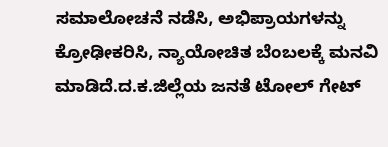ಸಮಾಲೋಚನೆ ನಡೆಸಿ, ಅಭಿಪ್ರಾಯಗಳನ್ನು ಕ್ರೋಢೀಕರಿಸಿ, ನ್ಯಾಯೋಚಿತ ಬೆಂಬಲಕ್ಕೆ ಮನವಿ ಮಾಡಿದೆ.ದ.ಕ.ಜಿಲ್ಲೆಯ ಜನತೆ ಟೋಲ್ ಗೇಟ್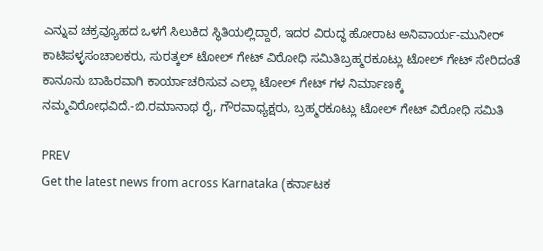ಎನ್ನುವ ಚಕ್ರವ್ಯೂಹದ ಒಳಗೆ ಸಿಲುಕಿದ ಸ್ಥಿತಿಯಲ್ಲಿದ್ದಾರೆ, ಇದರ ವಿರುದ್ಧ ಹೋರಾಟ ಅನಿವಾರ್ಯ-ಮುನೀರ್ ಕಾಟಿಪಳ್ಳಸಂಚಾಲಕರು, ಸುರತ್ಕಲ್ ಟೋಲ್ ಗೇಟ್ ವಿರೋಧಿ ಸಮಿತಿಬ್ರಹ್ಮರಕೂಟ್ಲು ಟೋಲ್ ಗೇಟ್ ಸೇರಿದಂತೆ ಕಾನೂನು ಬಾಹಿರವಾಗಿ ಕಾರ್ಯಾಚರಿಸುವ ಎಲ್ಲಾ ಟೋಲ್ ಗೇಟ್ ಗಳ ನಿರ್ಮಾಣಕ್ಕೆ ನಮ್ಮ‌ವಿರೋಧವಿದೆ.-ಬಿ.ರಮಾನಾಥ ರೈ, ಗೌರವಾಧ್ಯಕ್ಷರು, ಬ್ರಹ್ಮರಕೂಟ್ಲು ಟೋಲ್ ಗೇಟ್ ವಿರೋಧಿ ಸಮಿತಿ

PREV
Get the latest news from across Karnataka (ಕರ್ನಾಟಕ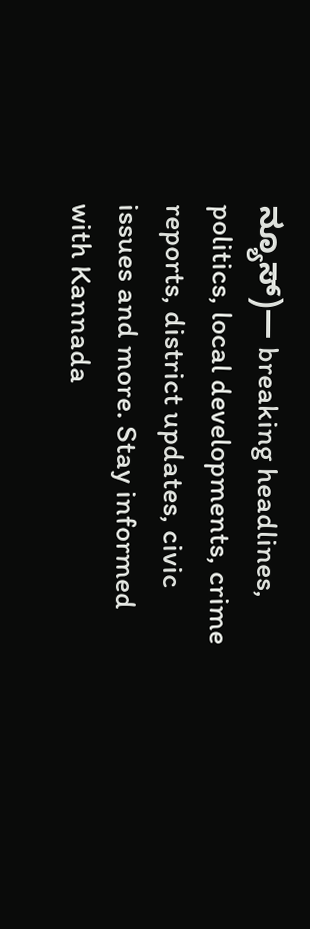ನ್ಯೂಸ್)— breaking headlines, politics, local developments, crime reports, district updates, civic issues and more. Stay informed with Kannada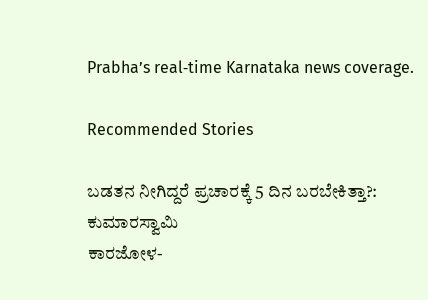Prabha’s real‑time Karnataka news coverage.

Recommended Stories

ಬಡತನ ನೀಗಿದ್ದರೆ ಪ್ರಚಾರಕ್ಕೆ 5 ದಿನ ಬರಬೇಕಿತ್ತಾ?: ಕುಮಾರಸ್ವಾಮಿ
ಕಾರಜೋಳ-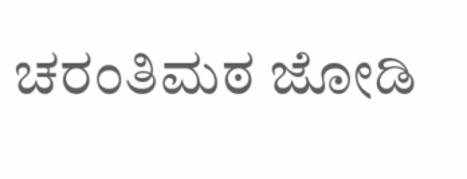ಚರಂತಿಮಠ ಜೋಡಿ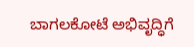ಬಾಗಲಕೋಟೆ ಅಭಿವೃದ್ಧಿಗೆ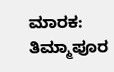ಮಾರಕ: ತಿಮ್ಮಾಪೂರ